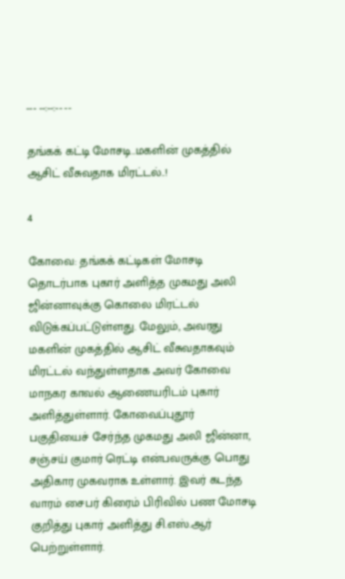--- --:--:-- --

தங்கக் கட்டி மோசடி..மகளின் முகத்தில் ஆசிட் வீசுவதாக மிரட்டல்..!

4

கோவை: தங்கக் கட்டிகள் மோசடி தொடர்பாக புகார் அளித்த முகமது அலி ஜின்னாவுக்கு கொலை மிரட்டல் விடுக்கப்பட்டுள்ளது. மேலும், அவரது மகளின் முகத்தில் ஆசிட் வீசுவதாகவும் மிரட்டல் வந்துள்ளதாக அவர் கோவை மாநகர காவல் ஆணையரிடம் புகார் அளித்துள்ளார். கோவைப்புதூர் பகுதியைச் சேர்ந்த முகமது அலி ஜின்னா, சஞ்சய் குமார் ரெட்டி என்பவருக்கு பொது அதிகார முகவராக உள்ளார். இவர் கடந்த வாரம் சைபர் கிரைம் பிரிவில் பண மோசடி குறித்து புகார் அளித்து சி.எஸ்.ஆர் பெற்றுள்ளார்.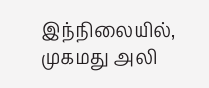இந்நிலையில், முகமது அலி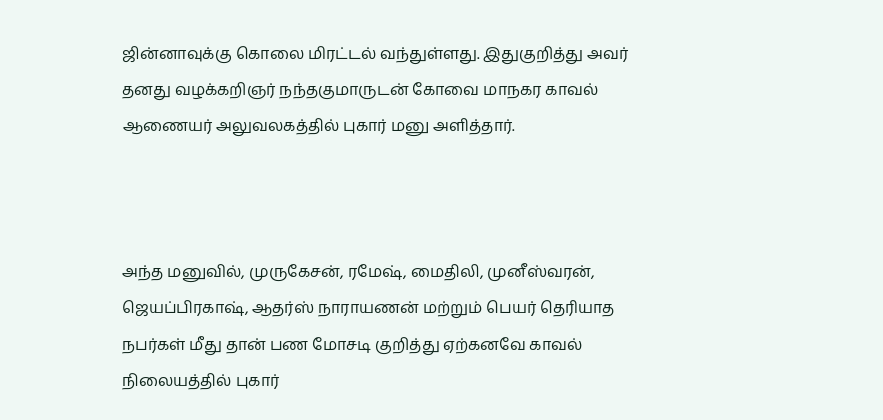ஜின்னாவுக்கு கொலை மிரட்டல் வந்துள்ளது. இதுகுறித்து அவர் தனது வழக்கறிஞர் நந்தகுமாருடன் கோவை மாநகர காவல் ஆணையர் அலுவலகத்தில் புகார் மனு அளித்தார்.



அந்த மனுவில், முருகேசன், ரமேஷ், மைதிலி, முனீஸ்வரன், ஜெயப்பிரகாஷ், ஆதர்ஸ் நாராயணன் மற்றும் பெயர் தெரியாத நபர்கள் மீது தான் பண மோசடி குறித்து ஏற்கனவே காவல் நிலையத்தில் புகார்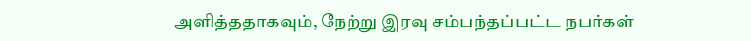அளித்ததாகவும், நேற்று இரவு சம்பந்தப்பட்ட நபர்கள்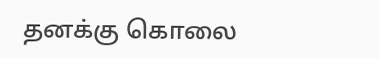தனக்கு கொலை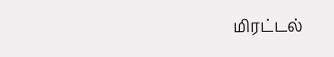மிரட்டல்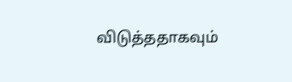விடுத்ததாகவும்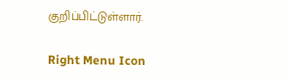குறிப்பிட்டுள்ளார்.

Right Menu Icon